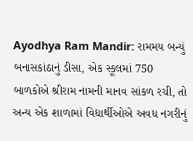Ayodhya Ram Mandir: રામમય બન્યું બનાસકાંઠાનું ડીસા, એક સ્કૂલમાં 750 બાળકોએ શ્રીરામ નામની માનવ સાંકળ રચી, તો અન્ય એક શાળામાં વિદ્યાર્થીઓએ અવધ નગરીનું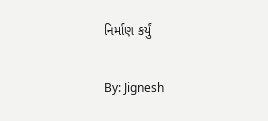નિર્માણ કર્યું

By: Jignesh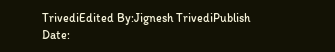TrivediEdited By:Jignesh TrivediPublish Date: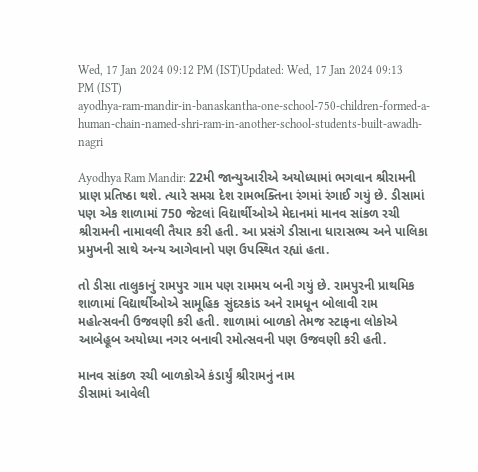Wed, 17 Jan 2024 09:12 PM (IST)Updated: Wed, 17 Jan 2024 09:13 PM (IST)
ayodhya-ram-mandir-in-banaskantha-one-school-750-children-formed-a-human-chain-named-shri-ram-in-another-school-students-built-awadh-nagri

Ayodhya Ram Mandir: 22મી જાન્યુઆરીએ અયોધ્યામાં ભગવાન શ્રીરામની પ્રાણ પ્રતિષ્ઠા થશે. ત્યારે સમગ્ર દેશ રામભક્તિના રંગમાં રંગાઈ ગયું છે. ડીસામાં પણ એક શાળામાં 750 જેટલાં વિદ્યાર્થીઓએ મેદાનમાં માનવ સાંકળ રચી શ્રીરામની નામાવલી તૈયાર કરી હતી. આ પ્રસંગે ડીસાના ધારાસભ્ય અને પાલિકા પ્રમુખની સાથે અન્ય આગેવાનો પણ ઉપસ્થિત રહ્યાં હતા.

તો ડીસા તાલુકાનું રામપુર ગામ પણ રામમય બની ગયું છે. રામપુરની પ્રાથમિક શાળામાં વિદ્યાર્થીઓએ સામૂહિક સુંદરકાંડ અને રામધૂન બોલાવી રામ મહોત્સવની ઉજવણી કરી હતી. શાળામાં બાળકો તેમજ સ્ટાફના લોકોએ આબેહૂબ અયોધ્યા નગર બનાવી રમોત્સવની પણ ઉજવણી કરી હતી.

માનવ સાંકળ રચી બાળકોએ કંડાર્યું શ્રીરામનું નામ
ડીસામાં આવેલી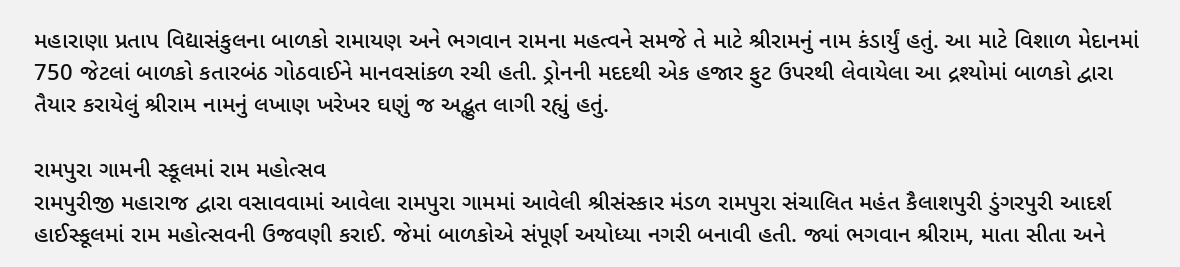મહારાણા પ્રતાપ વિદ્યાસંકુલના બાળકો રામાયણ અને ભગવાન રામના મહત્વને સમજે તે માટે શ્રીરામનું નામ કંડાર્યું હતું. આ માટે વિશાળ મેદાનમાં 750 જેટલાં બાળકો કતારબંઠ ગોઠવાઈને માનવસાંકળ રચી હતી. ડ્રોનની મદદથી એક હજાર ફુટ ઉપરથી લેવાયેલા આ દ્રશ્યોમાં બાળકો દ્વારા તૈયાર કરાયેલું શ્રીરામ નામનું લખાણ ખરેખર ઘણું જ અદ્ભુત લાગી રહ્યું હતું.

રામપુરા ગામની સ્કૂલમાં રામ મહોત્સવ
રામપુરીજી મહારાજ દ્વારા વસાવવામાં આવેલા રામપુરા ગામમાં આવેલી શ્રીસંસ્કાર મંડળ રામપુરા સંચાલિત મહંત કૈલાશપુરી ડુંગરપુરી આદર્શ હાઈસ્કૂલમાં રામ મહોત્સવની ઉજવણી કરાઈ. જેમાં બાળકોએ સંપૂર્ણ અયોધ્યા નગરી બનાવી હતી. જ્યાં ભગવાન શ્રીરામ, માતા સીતા અને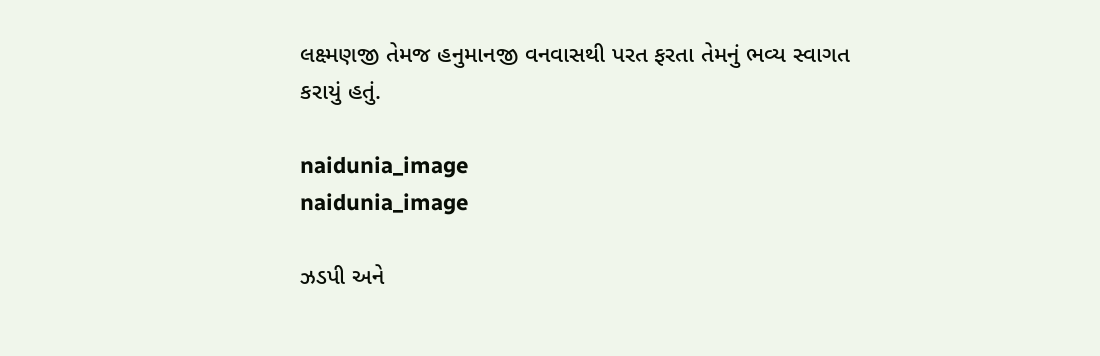લક્ષ્મણજી તેમજ હનુમાનજી વનવાસથી પરત ફરતા તેમનું ભવ્ય સ્વાગત કરાયું હતું.

naidunia_image
naidunia_image

ઝડપી અને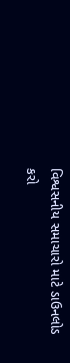વિશ્વસનીય સમાચારો માટે ડાઉનલોડ કરો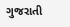ગુજરાતી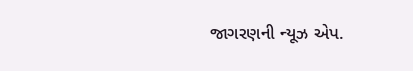જાગરણની ન્યૂઝ એપ.